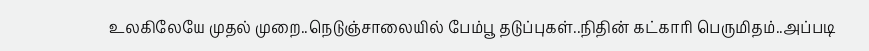உலகிலேயே முதல் முறை..நெடுஞ்சாலையில் பேம்பூ தடுப்புகள்..நிதின் கட்காரி பெருமிதம்..அப்படி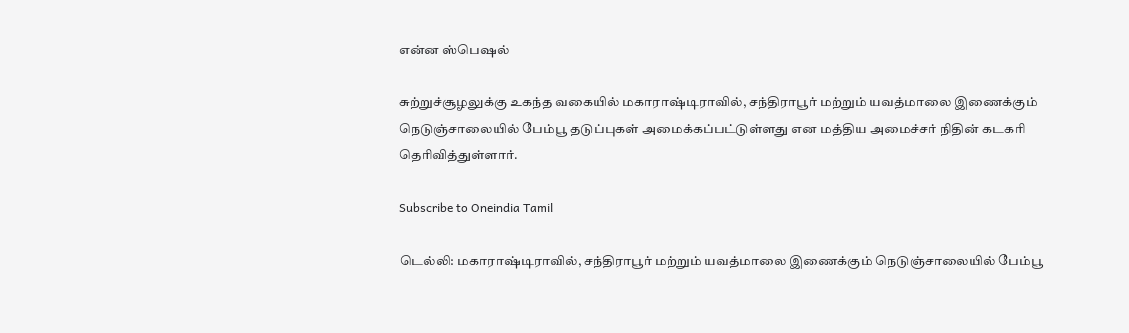என்ன ஸ்பெஷல்

சுற்றுச்சூழலுக்கு உகந்த வகையில் மகாராஷ்டிராவில், சந்திராபூர் மற்றும் யவத்மாலை இணைக்கும் நெடுஞ்சாலையில் பேம்பூ தடுப்புகள் அமைக்கப்பட்டுள்ளது என மத்திய அமைச்சர் நிதின் கடகரி தெரிவித்துள்ளார்.

Subscribe to Oneindia Tamil

டெல்லி: மகாராஷ்டிராவில், சந்திராபூர் மற்றும் யவத்மாலை இணைக்கும் நெடுஞ்சாலையில் பேம்பூ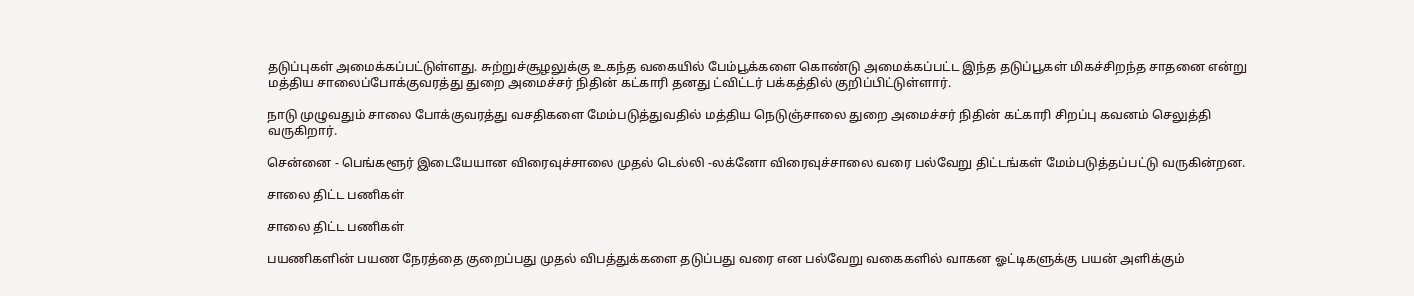தடுப்புகள் அமைக்கப்பட்டுள்ளது. சுற்றுச்சூழலுக்கு உகந்த வகையில் பேம்பூக்களை கொண்டு அமைக்கப்பட்ட இந்த தடுப்பூகள் மிகச்சிறந்த சாதனை என்று மத்திய சாலைப்போக்குவரத்து துறை அமைச்சர் நிதின் கட்காரி தனது ட்விட்டர் பக்கத்தில் குறிப்பிட்டுள்ளார்.

நாடு முழுவதும் சாலை போக்குவரத்து வசதிகளை மேம்படுத்துவதில் மத்திய நெடுஞ்சாலை துறை அமைச்சர் நிதின் கட்காரி சிறப்பு கவனம் செலுத்தி வருகிறார்.

சென்னை - பெங்களூர் இடையேயான விரைவுச்சாலை முதல் டெல்லி -லக்னோ விரைவுச்சாலை வரை பல்வேறு திட்டங்கள் மேம்படுத்தப்பட்டு வருகின்றன.

சாலை திட்ட பணிகள்

சாலை திட்ட பணிகள்

பயணிகளின் பயண நேரத்தை குறைப்பது முதல் விபத்துக்களை தடுப்பது வரை என பல்வேறு வகைகளில் வாகன ஓட்டிகளுக்கு பயன் அளிக்கும்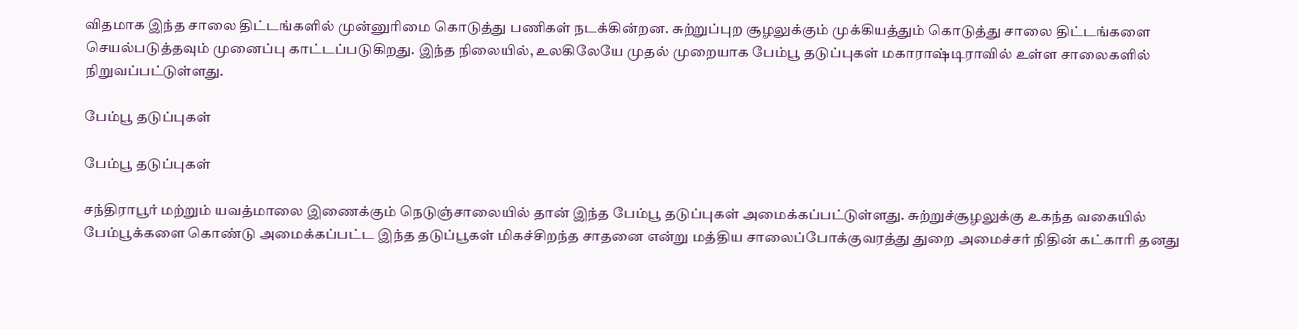விதமாக இந்த சாலை திட்டங்களில் முன்னுரிமை கொடுத்து பணிகள் நடக்கின்றன. சுற்றுப்புற சூழலுக்கும் முக்கியத்தும் கொடுத்து சாலை திட்டங்களை செயல்படுத்தவும் முனைப்பு காட்டப்படுகிறது. இந்த நிலையில், உலகிலேயே முதல் முறையாக பேம்பூ தடுப்புகள் மகாராஷ்டிராவில் உள்ள சாலைகளில் நிறுவப்பட்டுள்ளது.

பேம்பூ தடுப்புகள்

பேம்பூ தடுப்புகள்

சந்திராபூர் மற்றும் யவத்மாலை இணைக்கும் நெடுஞ்சாலையில் தான் இந்த பேம்பூ தடுப்புகள் அமைக்கப்பட்டுள்ளது. சுற்றுச்சூழலுக்கு உகந்த வகையில் பேம்பூக்களை கொண்டு அமைக்கப்பட்ட இந்த தடுப்பூகள் மிகச்சிறந்த சாதனை என்று மத்திய சாலைப்போக்குவரத்து துறை அமைச்சர் நிதின் கட்காரி தனது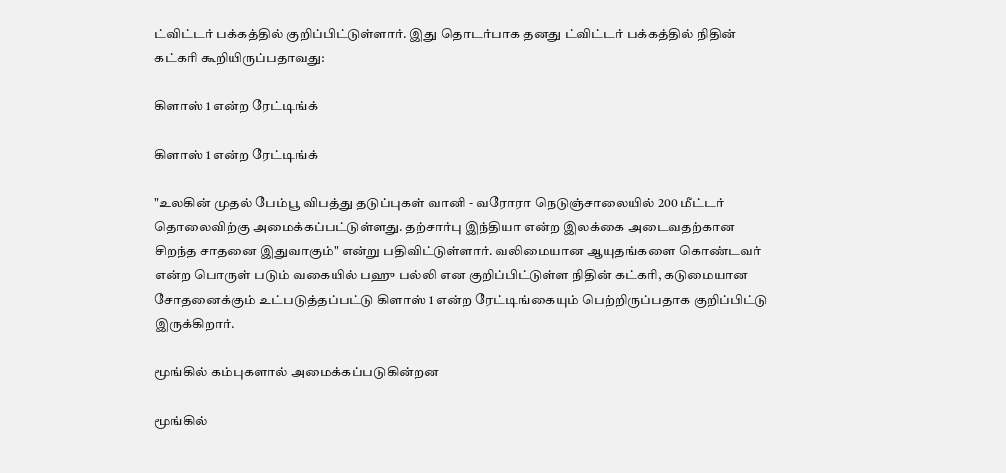ட்விட்டர் பக்கத்தில் குறிப்பிட்டுள்ளார். இது தொடர்பாக தனது ட்விட்டர் பக்கத்தில் நிதின் கட்கரி கூறியிருப்பதாவது:

கிளாஸ் 1 என்ற ரேட்டிங்க்

கிளாஸ் 1 என்ற ரேட்டிங்க்

"உலகின் முதல் பேம்பூ விபத்து தடுப்புகள் வானி - வரோரா நெடுஞ்சாலையில் 200 மீட்டர் தொலைவிற்கு அமைக்கப்பட்டுள்ளது. தற்சார்பு இந்தியா என்ற இலக்கை அடைவதற்கான சிறந்த சாதனை இதுவாகும்" என்று பதிவிட்டுள்ளார். வலிமையான ஆயுதங்களை கொண்டவர் என்ற பொருள் படும் வகையில் பஹு பல்லி என குறிப்பிட்டுள்ள நிதின் கட்கரி, கடுமையான சோதனைக்கும் உட்படுத்தப்பட்டு கிளாஸ் 1 என்ற ரேட்டிங்கையும் பெற்றிருப்பதாக குறிப்பிட்டு இருக்கிறார்.

மூங்கில் கம்புகளால் அமைக்கப்படுகின்றன

மூங்கில்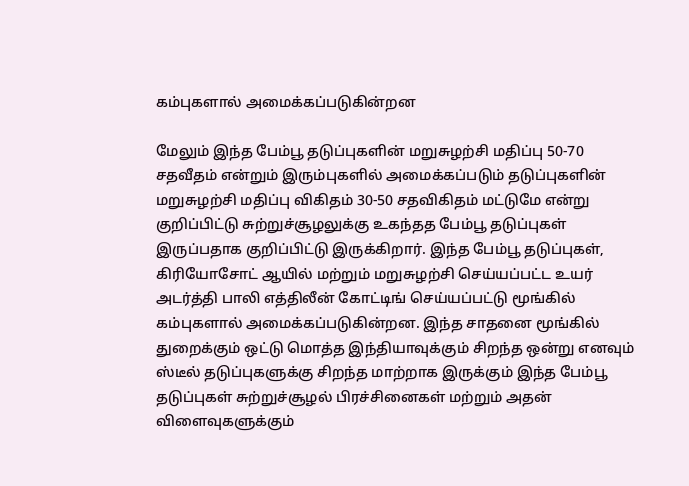கம்புகளால் அமைக்கப்படுகின்றன

மேலும் இந்த பேம்பூ தடுப்புகளின் மறுசுழற்சி மதிப்பு 50-70 சதவீதம் என்றும் இரும்புகளில் அமைக்கப்படும் தடுப்புகளின் மறுசுழற்சி மதிப்பு விகிதம் 30-50 சதவிகிதம் மட்டுமே என்று குறிப்பிட்டு சுற்றுச்சூழலுக்கு உகந்தத பேம்பூ தடுப்புகள் இருப்பதாக குறிப்பிட்டு இருக்கிறார். இந்த பேம்பூ தடுப்புகள், கிரியோசோட் ஆயில் மற்றும் மறுசுழற்சி செய்யப்பட்ட உயர் அடர்த்தி பாலி எத்திலீன் கோட்டிங் செய்யப்பட்டு மூங்கில் கம்புகளால் அமைக்கப்படுகின்றன. இந்த சாதனை மூங்கில் துறைக்கும் ஒட்டு மொத்த இந்தியாவுக்கும் சிறந்த ஒன்று எனவும் ஸ்டீல் தடுப்புகளுக்கு சிறந்த மாற்றாக இருக்கும் இந்த பேம்பூ தடுப்புகள் சுற்றுச்சூழல் பிரச்சினைகள் மற்றும் அதன் விளைவுகளுக்கும்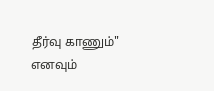தீர்வு காணும்" எனவும்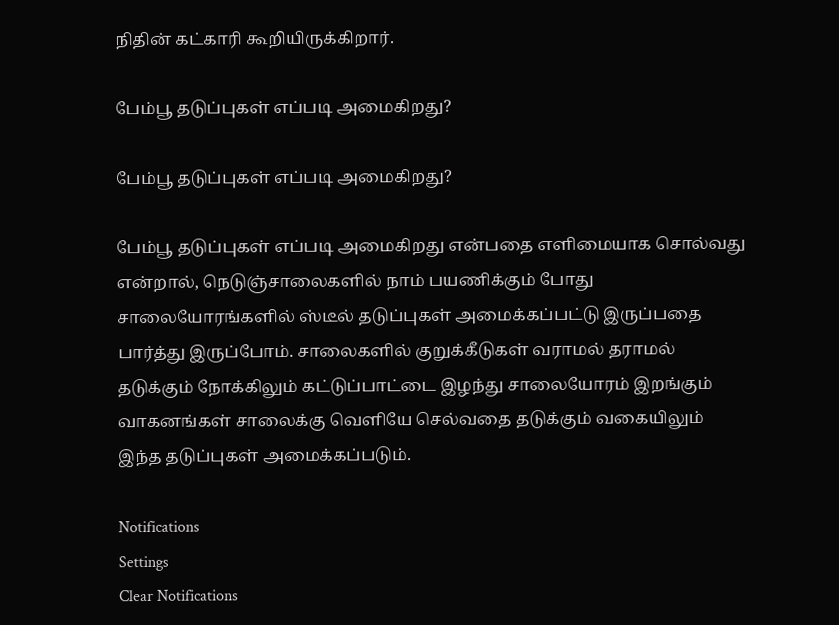நிதின் கட்காரி கூறியிருக்கிறார்.

பேம்பூ தடுப்புகள் எப்படி அமைகிறது?

பேம்பூ தடுப்புகள் எப்படி அமைகிறது?

பேம்பூ தடுப்புகள் எப்படி அமைகிறது என்பதை எளிமையாக சொல்வது என்றால், நெடுஞ்சாலைகளில் நாம் பயணிக்கும் போது சாலையோரங்களில் ஸ்டீல் தடுப்புகள் அமைக்கப்பட்டு இருப்பதை பார்த்து இருப்போம். சாலைகளில் குறுக்கீடுகள் வராமல் தராமல் தடுக்கும் நோக்கிலும் கட்டுப்பாட்டை இழந்து சாலையோரம் இறங்கும் வாகனங்கள் சாலைக்கு வெளியே செல்வதை தடுக்கும் வகையிலும் இந்த தடுப்புகள் அமைக்கப்படும்.

Notifications
Settings
Clear Notifications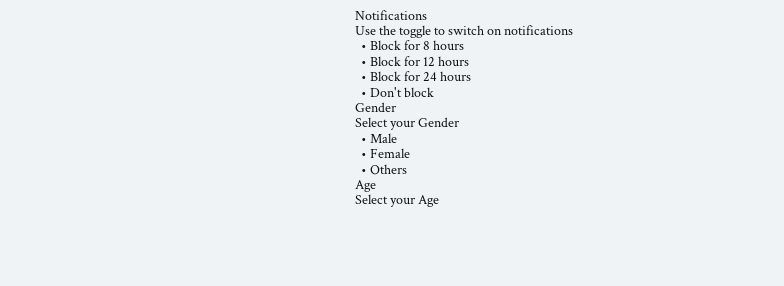Notifications
Use the toggle to switch on notifications
  • Block for 8 hours
  • Block for 12 hours
  • Block for 24 hours
  • Don't block
Gender
Select your Gender
  • Male
  • Female
  • Others
Age
Select your Age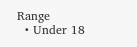Range
  • Under 18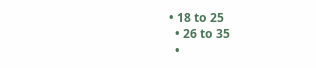• 18 to 25
  • 26 to 35
  •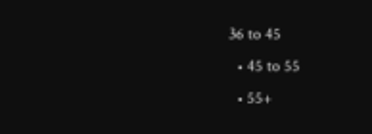36 to 45
  • 45 to 55
  • 55+